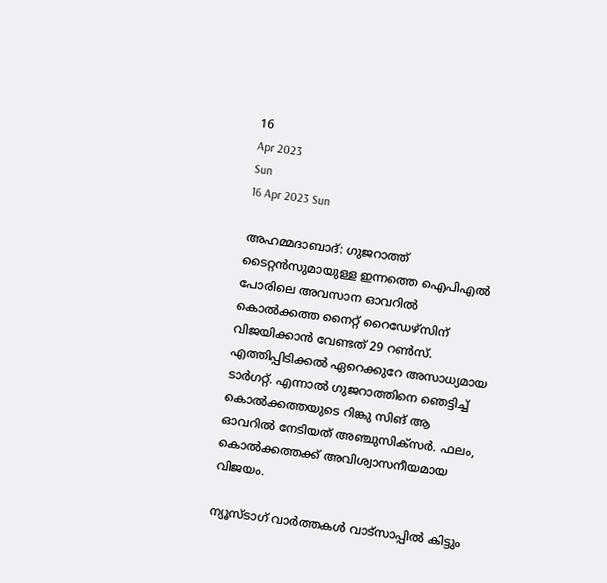16
Apr 2023
Sun
16 Apr 2023 Sun

അഹമ്മദാബാദ്: ഗുജറാത്ത് ടൈറ്റൻസുമായുള്ള ഇന്നത്തെ ഐപിഎൽ പോരിലെ അവസാന ഓവറിൽ കൊൽക്കത്ത നൈറ്റ് റൈഡേഴ്‌സിന് വിജയിക്കാൻ വേണ്ടത് 29 റൺസ്. എത്തിപ്പിടിക്കൽ ഏറെക്കുറേ അസാധ്യമായ ടാർഗറ്റ്. എന്നാൽ ഗുജറാത്തിനെ ഞെട്ടിച്ച് കൊൽക്കത്തയുടെ റിങ്കു സിങ് ആ ഓവറിൽ നേടിയത് അഞ്ചുസിക്‌സർ. ഫലം, കൊൽക്കത്തക്ക് അവിശ്വാസനീയമായ വിജയം.

ന്യൂസ്ടാഗ് വാര്‍ത്തകള്‍ വാട്‌സാപ്പില്‍ കിട്ടും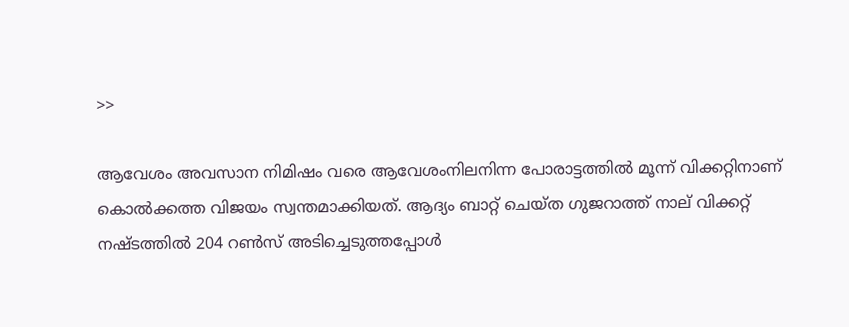>>

ആവേശം അവസാന നിമിഷം വരെ ആവേശംനിലനിന്ന പോരാട്ടത്തിൽ മൂന്ന് വിക്കറ്റിനാണ് കൊൽക്കത്ത വിജയം സ്വന്തമാക്കിയത്. ആദ്യം ബാറ്റ് ചെയ്ത ഗുജറാത്ത് നാല് വിക്കറ്റ് നഷ്ടത്തിൽ 204 റൺസ് അടിച്ചെടുത്തപ്പോൾ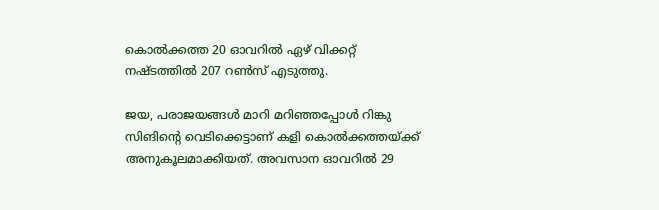കൊൽക്കത്ത 20 ഓവറിൽ ഏഴ് വിക്കറ്റ് നഷ്ടത്തിൽ 207 റൺസ് എടുത്തു.

ജയ, പരാജയങ്ങൾ മാറി മറിഞ്ഞപ്പോൾ റിങ്കു സിങിന്റെ വെടിക്കെട്ടാണ് കളി കൊൽക്കത്തയ്ക്ക് അനുകൂലമാക്കിയത്. അവസാന ഓവറിൽ 29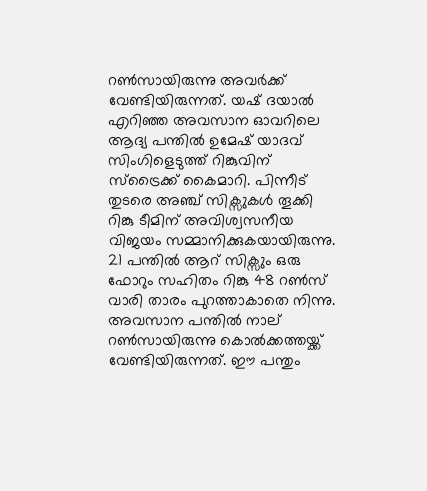റൺസായിരുന്നു അവർക്ക് വേണ്ടിയിരുന്നത്. യഷ് ദയാൽ എറിഞ്ഞ അവസാന ഓവറിലെ ആദ്യ പന്തിൽ ഉമേഷ് യാദവ് സിംഗിളെടുത്ത് റിങ്കുവിന് സ്ട്രൈക്ക് കൈമാറി. പിന്നീട് തുടരെ അഞ്ച് സിക്സുകൾ തൂക്കി റിങ്കു ടീമിന് അവിശ്വസനീയ വിജയം സമ്മാനിക്കുകയായിരുന്നു. 21 പന്തിൽ ആറ് സിക്സും ഒരു ഫോറും സഹിതം റിങ്കു 48 റൺസ് വാരി താരം പുറത്താകാതെ നിന്നു. അവസാന പന്തിൽ നാല് റൺസായിരുന്നു കൊൽക്കത്തയ്ക്ക് വേണ്ടിയിരുന്നത്. ഈ പന്തും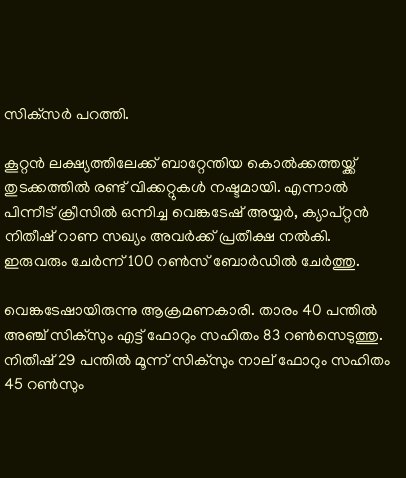സിക്‌സർ പറത്തി.

കൂറ്റൻ ലക്ഷ്യത്തിലേക്ക് ബാറ്റേന്തിയ കൊൽക്കത്തയ്ക്ക് തുടക്കത്തിൽ രണ്ട് വിക്കറ്റുകൾ നഷ്ടമായി. എന്നാൽ പിന്നീട് ക്രീസിൽ ഒന്നിച്ച വെങ്കടേഷ് അയ്യർ, ക്യാപ്റ്റൻ നിതീഷ് റാണ സഖ്യം അവർക്ക് പ്രതീക്ഷ നൽകി. ഇരുവരും ചേർന്ന് 100 റൺസ് ബോർഡിൽ ചേർത്തു.

വെങ്കടേഷായിരുന്നു ആക്രമണകാരി. താരം 40 പന്തിൽ അഞ്ച് സിക്സും എട്ട് ഫോറും സഹിതം 83 റൺസെടുത്തു. നിതീഷ് 29 പന്തിൽ മൂന്ന് സിക്സും നാല് ഫോറും സഹിതം 45 റൺസും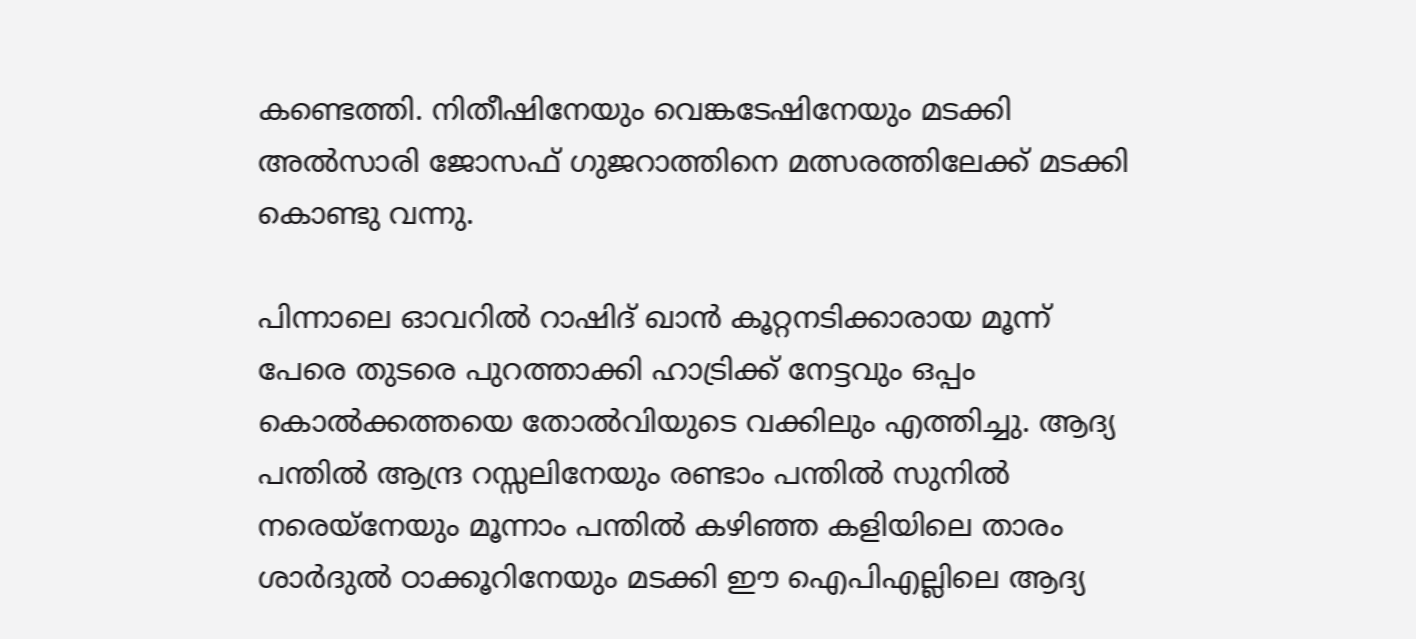കണ്ടെത്തി. നിതീഷിനേയും വെങ്കടേഷിനേയും മടക്കി അൽസാരി ജോസഫ് ഗുജറാത്തിനെ മത്സരത്തിലേക്ക് മടക്കി കൊണ്ടു വന്നു.

പിന്നാലെ ഓവറിൽ റാഷിദ് ഖാൻ കൂറ്റനടിക്കാരായ മൂന്ന് പേരെ തുടരെ പുറത്താക്കി ഹാട്രിക്ക് നേട്ടവും ഒപ്പം കൊൽക്കത്തയെ തോൽവിയുടെ വക്കിലും എത്തിച്ചു. ആദ്യ പന്തിൽ ആന്ദ്ര റസ്സലിനേയും രണ്ടാം പന്തിൽ സുനിൽ നരെയ്നേയും മൂന്നാം പന്തിൽ കഴിഞ്ഞ കളിയിലെ താരം ശാർദുൽ ഠാക്കൂറിനേയും മടക്കി ഈ ഐപിഎല്ലിലെ ആദ്യ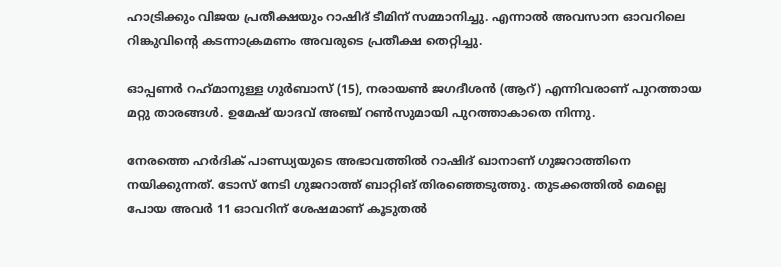ഹാട്രിക്കും വിജയ പ്രതീക്ഷയും റാഷിദ് ടീമിന് സമ്മാനിച്ചു. എന്നാൽ അവസാന ഓവറിലെ റിങ്കുവിന്റെ കടന്നാക്രമണം അവരുടെ പ്രതീക്ഷ തെറ്റിച്ചു.

ഓപ്പണർ റഹ്‌മാനുള്ള ഗുർബാസ് (15), നരായൺ ജഗദീശൻ (ആറ്) എന്നിവരാണ് പുറത്തായ മറ്റു താരങ്ങൾ. ഉമേഷ് യാദവ് അഞ്ച് റൺസുമായി പുറത്താകാതെ നിന്നു.

നേരത്തെ ഹർദിക് പാണ്ഡ്യയുടെ അഭാവത്തിൽ റാഷിദ് ഖാനാണ് ഗുജറാത്തിനെ നയിക്കുന്നത്. ടോസ് നേടി ഗുജറാത്ത് ബാറ്റിങ് തിരഞ്ഞെടുത്തു. തുടക്കത്തിൽ മെല്ലെ പോയ അവർ 11 ഓവറിന് ശേഷമാണ് കൂടുതൽ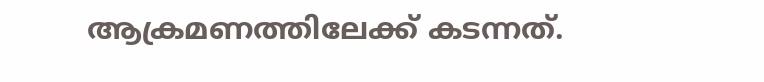ആക്രമണത്തിലേക്ക് കടന്നത്.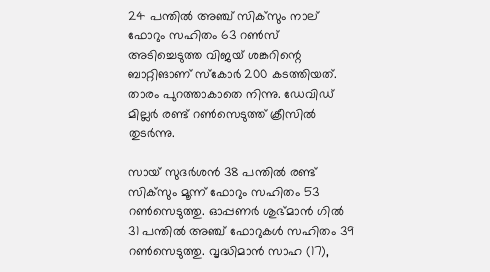24 പന്തിൽ അഞ്ച് സിക്‌സും നാല് ഫോറും സഹിതം 63 റൺസ് അടിച്ചെടുത്ത വിജയ് ശങ്കറിന്റെ ബാറ്റിങാണ് സ്‌കോർ 200 കടത്തിയത്. താരം പുറത്താകാതെ നിന്നു. ഡേവിഡ് മില്ലർ രണ്ട് റൺസെടുത്ത് ക്രീസിൽ തുടർന്നു.

സായ് സുദർശൻ 38 പന്തിൽ രണ്ട് സിക്‌സും മൂന്ന് ഫോറും സഹിതം 53 റൺസെടുത്തു. ഓപ്പണർ ശുഭ്മാൻ ഗിൽ 31 പന്തിൽ അഞ്ച് ഫോറുകൾ സഹിതം 39 റൺസെടുത്തു. വൃദ്ധിമാൻ സാഹ (17),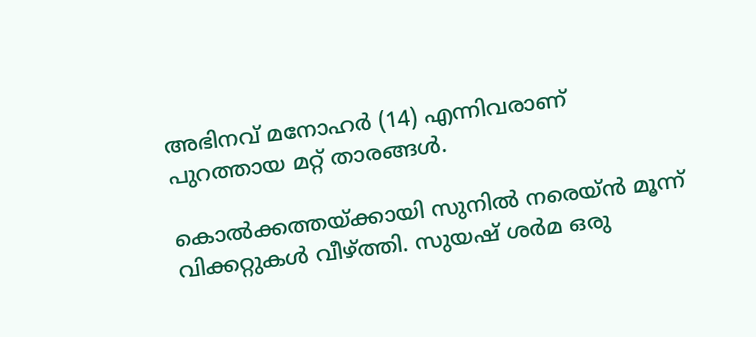അഭിനവ് മനോഹർ (14) എന്നിവരാണ് പുറത്തായ മറ്റ് താരങ്ങൾ.

കൊൽക്കത്തയ്ക്കായി സുനിൽ നരെയ്ൻ മൂന്ന് വിക്കറ്റുകൾ വീഴ്ത്തി. സുയഷ് ശർമ ഒരു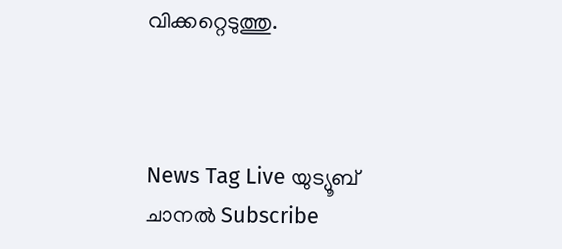വിക്കറ്റെടുത്തു.



News Tag Live യുട്യൂബ് ചാനല്‍ Subscribe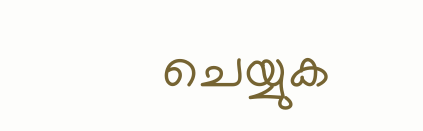ചെയ്യുക